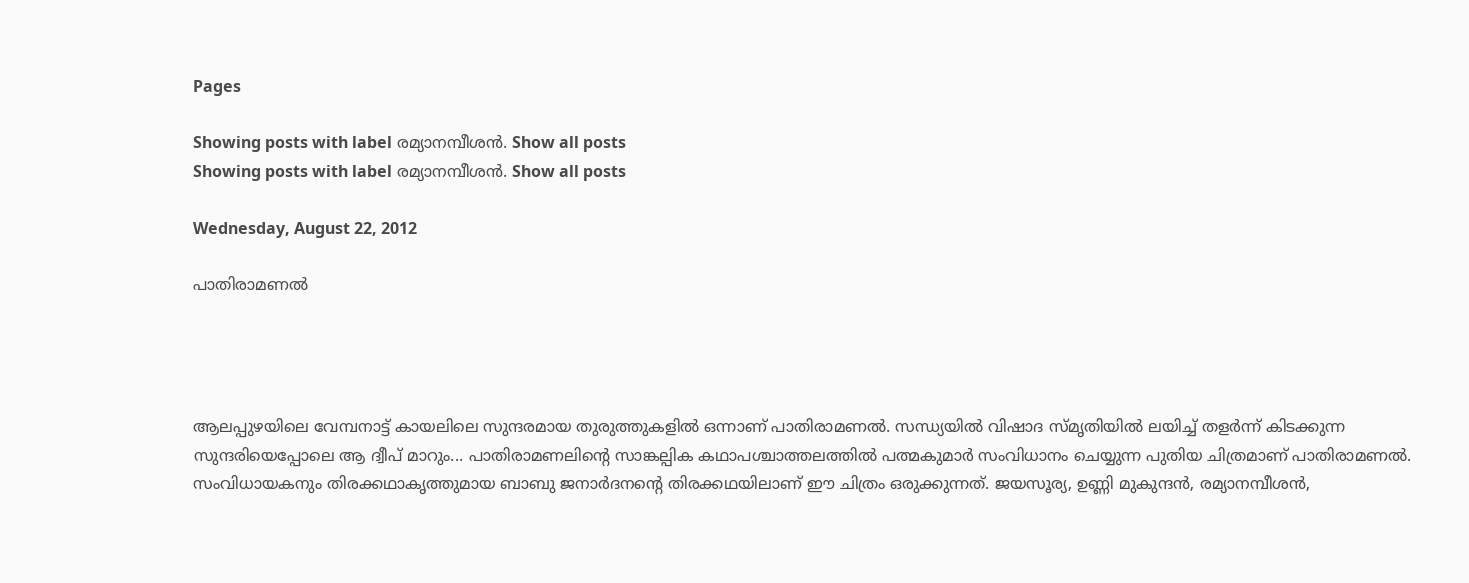Pages

Showing posts with label രമ്യാനമ്പീശന്‍. Show all posts
Showing posts with label രമ്യാനമ്പീശന്‍. Show all posts

Wednesday, August 22, 2012

പാതിരാമണല്‍




ആലപ്പുഴയിലെ വേമ്പനാട്ട് കായലിലെ സുന്ദരമായ തുരുത്തുകളില്‍ ഒന്നാണ് പാതിരാമണല്‍. സന്ധ്യയില്‍ വിഷാദ സ്മൃതിയില്‍ ലയിച്ച് തളര്‍ന്ന് കിടക്കുന്ന സുന്ദരിയെപ്പോലെ ആ ദ്വീപ് മാറും... പാതിരാമണലിന്റെ സാങ്കല്പിക കഥാപശ്ചാത്തലത്തില്‍ പത്മകുമാര്‍ സംവിധാനം ചെയ്യുന്ന പുതിയ ചിത്രമാണ് പാതിരാമണല്‍. സംവിധായകനും തിരക്കഥാകൃത്തുമായ ബാബു ജനാര്‍ദനന്റെ തിരക്കഥയിലാണ് ഈ ചിത്രം ഒരുക്കുന്നത്. ജയസൂര്യ, ഉണ്ണി മുകുന്ദന്‍, രമ്യാനമ്പീശന്‍,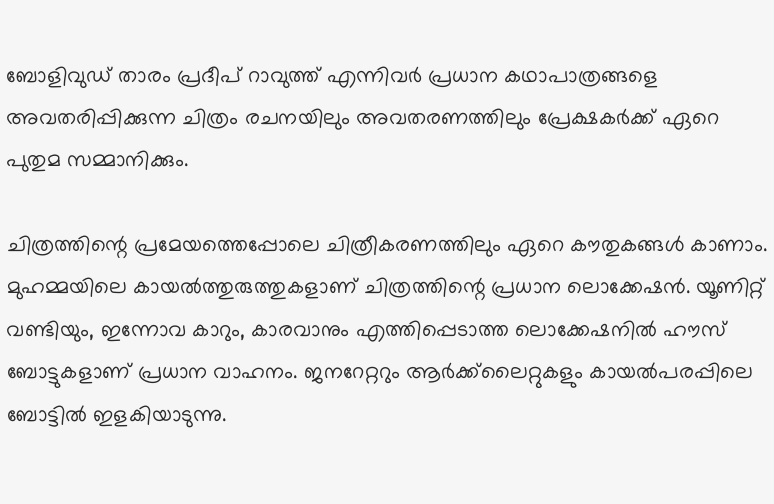ബോളിവുഡ് താരം പ്രദീപ് റാവുത്ത് എന്നിവര്‍ പ്രധാന കഥാപാത്രങ്ങളെ അവതരിപ്പിക്കുന്ന ചിത്രം രചനയിലും അവതരണത്തിലും പ്രേക്ഷകര്‍ക്ക് ഏറെ പുതുമ സമ്മാനിക്കും.

ചിത്രത്തിന്റെ പ്രമേയത്തെപ്പോലെ ചിത്രീകരണത്തിലും ഏറെ കൗതുകങ്ങള്‍ കാണാം. മുഹമ്മയിലെ കായല്‍ത്തുരുത്തുകളാണ് ചിത്രത്തിന്റെ പ്രധാന ലൊക്കേഷന്‍. യൂണിറ്റ് വണ്ടിയും, ഇന്നോവ കാറും, കാരവാനും എത്തിപ്പെടാത്ത ലൊക്കേഷനില്‍ ഹൗസ് ബോട്ടുകളാണ് പ്രധാന വാഹനം. ജനറേറ്ററും ആര്‍ക്ക്‌ലൈറ്റുകളും കായല്‍പരപ്പിലെ ബോട്ടില്‍ ഇളകിയാടുന്നു.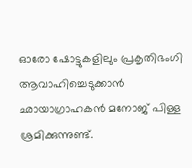ഓരോ ഷോട്ടുകളിലും പ്രകൃതിഭംഗി ആവാഹിച്ചെടുക്കാന്‍ ഛായാഗ്രാഹകന്‍ മനോജ് പിള്ള ശ്രമിക്കുന്നുണ്ട്.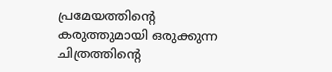പ്രമേയത്തിന്റെ കരുത്തുമായി ഒരുക്കുന്ന ചിത്രത്തിന്റെ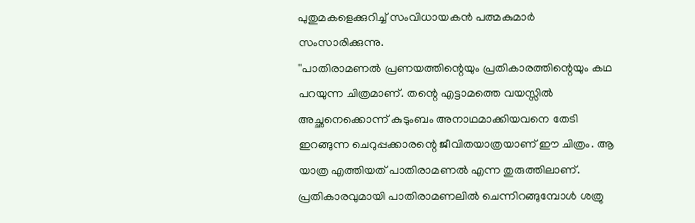പുതുമകളെക്കുറിച്ച് സംവിധായകന്‍ പത്മകുമാര്‍ സംസാരിക്കുന്നു.
''പാതിരാമണല്‍ പ്രണയത്തിന്റെയും പ്രതികാരത്തിന്റെയും കഥ പറയുന്ന ചിത്രമാണ്. തന്റെ എട്ടാമത്തെ വയസ്സില്‍ അച്ഛനെക്കൊന്ന് കുടുംബം അനാഥമാക്കിയവനെ തേടി ഇറങ്ങുന്ന ചെറുപ്പക്കാരന്റെ ജീവിതയാത്രയാണ് ഈ ചിത്രം. ആ യാത്ര എത്തിയത് പാതിരാമണല്‍ എന്ന തുരുത്തിലാണ്. പ്രതികാരവുമായി പാതിരാമണലില്‍ ചെന്നിറങ്ങുമ്പോള്‍ ശത്രു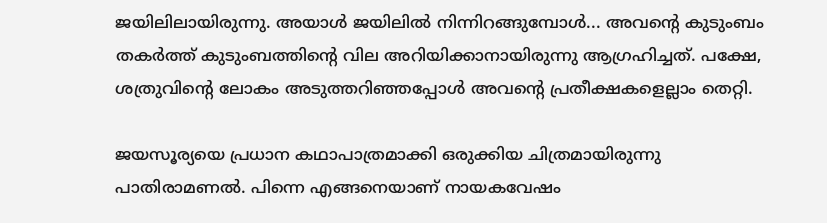ജയിലിലായിരുന്നു. അയാള്‍ ജയിലില്‍ നിന്നിറങ്ങുമ്പോള്‍... അവന്റെ കുടുംബം തകര്‍ത്ത് കുടുംബത്തിന്റെ വില അറിയിക്കാനായിരുന്നു ആഗ്രഹിച്ചത്. പക്ഷേ, ശത്രുവിന്റെ ലോകം അടുത്തറിഞ്ഞപ്പോള്‍ അവന്റെ പ്രതീക്ഷകളെല്ലാം തെറ്റി.

ജയസൂര്യയെ പ്രധാന കഥാപാത്രമാക്കി ഒരുക്കിയ ചിത്രമായിരുന്നു പാതിരാമണല്‍. പിന്നെ എങ്ങനെയാണ് നായകവേഷം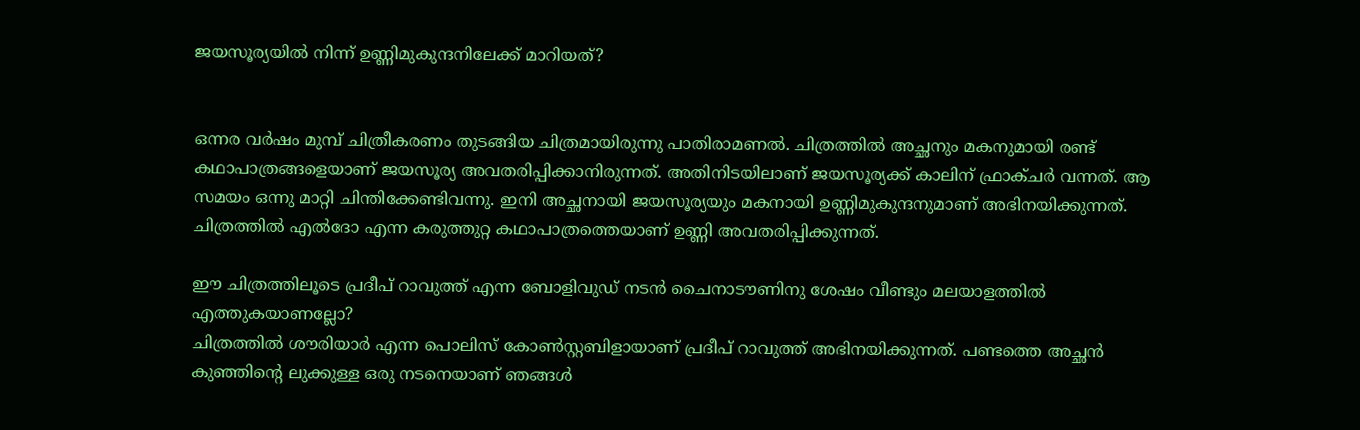ജയസൂര്യയില്‍ നിന്ന് ഉണ്ണിമുകുന്ദനിലേക്ക് മാറിയത്?


ഒന്നര വര്‍ഷം മുമ്പ് ചിത്രീകരണം തുടങ്ങിയ ചിത്രമായിരുന്നു പാതിരാമണല്‍. ചിത്രത്തില്‍ അച്ഛനും മകനുമായി രണ്ട് കഥാപാത്രങ്ങളെയാണ് ജയസൂര്യ അവതരിപ്പിക്കാനിരുന്നത്. അതിനിടയിലാണ് ജയസൂര്യക്ക് കാലിന് ഫ്രാക്ചര്‍ വന്നത്. ആ സമയം ഒന്നു മാറ്റി ചിന്തിക്കേണ്ടിവന്നു. ഇനി അച്ഛനായി ജയസൂര്യയും മകനായി ഉണ്ണിമുകുന്ദനുമാണ് അഭിനയിക്കുന്നത്. ചിത്രത്തില്‍ എല്‍ദോ എന്ന കരുത്തുറ്റ കഥാപാത്രത്തെയാണ് ഉണ്ണി അവതരിപ്പിക്കുന്നത്.

ഈ ചിത്രത്തിലൂടെ പ്രദീപ് റാവുത്ത് എന്ന ബോളിവുഡ് നടന്‍ ചൈനാടൗണിനു ശേഷം വീണ്ടും മലയാളത്തില്‍ എത്തുകയാണല്ലോ?
ചിത്രത്തില്‍ ശൗരിയാര്‍ എന്ന പൊലിസ് കോണ്‍സ്റ്റബിളായാണ് പ്രദീപ് റാവുത്ത് അഭിനയിക്കുന്നത്. പണ്ടത്തെ അച്ഛന്‍ കുഞ്ഞിന്റെ ലുക്കുള്ള ഒരു നടനെയാണ് ഞങ്ങള്‍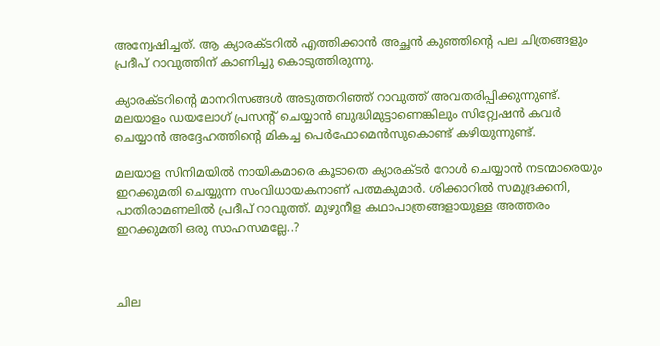അന്വേഷിച്ചത്. ആ ക്യാരക്ടറില്‍ എത്തിക്കാന്‍ അച്ഛന്‍ കുഞ്ഞിന്റെ പല ചിത്രങ്ങളും പ്രദീപ് റാവുത്തിന് കാണിച്ചു കൊടുത്തിരുന്നു.

ക്യാരക്ടറിന്റെ മാനറിസങ്ങള്‍ അടുത്തറിഞ്ഞ് റാവുത്ത് അവതരിപ്പിക്കുന്നുണ്ട്. മലയാളം ഡയലോഗ് പ്രസന്റ് ചെയ്യാന്‍ ബുദ്ധിമുട്ടാണെങ്കിലും സിറ്റ്വേഷന്‍ കവര്‍ ചെയ്യാന്‍ അദ്ദേഹത്തിന്റെ മികച്ച പെര്‍ഫോമെന്‍സുകൊണ്ട് കഴിയുന്നുണ്ട്.

മലയാള സിനിമയില്‍ നായികമാരെ കൂടാതെ ക്യാരക്ടര്‍ റോള്‍ ചെയ്യാന്‍ നടന്മാരെയും ഇറക്കുമതി ചെയ്യുന്ന സംവിധായകനാണ് പത്മകുമാര്‍. ശിക്കാറില്‍ സമുദ്രക്കനി, പാതിരാമണലില്‍ പ്രദീപ് റാവുത്ത്. മുഴുനീള കഥാപാത്രങ്ങളായുള്ള അത്തരം ഇറക്കുമതി ഒരു സാഹസമല്ലേ..?



ചില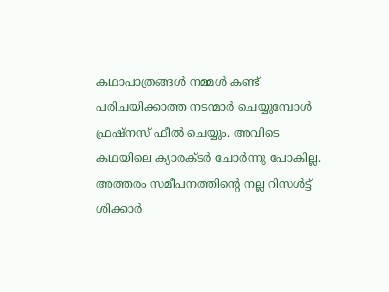കഥാപാത്രങ്ങള്‍ നമ്മള്‍ കണ്ട് പരിചയിക്കാത്ത നടന്മാര്‍ ചെയ്യുമ്പോള്‍ ഫ്രഷ്‌നസ് ഫീല്‍ ചെയ്യും. അവിടെ കഥയിലെ ക്യാരക്ടര്‍ ചോര്‍ന്നു പോകില്ല. അത്തരം സമീപനത്തിന്റെ നല്ല റിസള്‍ട്ട് ശിക്കാര്‍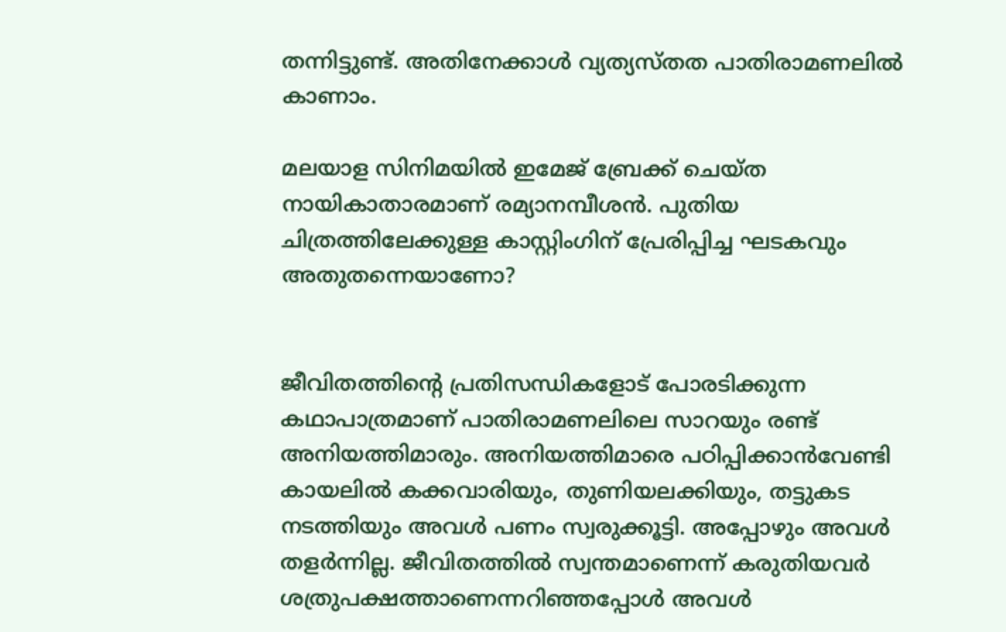തന്നിട്ടുണ്ട്. അതിനേക്കാള്‍ വ്യത്യസ്തത പാതിരാമണലില്‍ കാണാം.

മലയാള സിനിമയില്‍ ഇമേജ് ബ്രേക്ക് ചെയ്ത നായികാതാരമാണ് രമ്യാനമ്പീശന്‍. പുതിയ ചിത്രത്തിലേക്കുള്ള കാസ്റ്റിംഗിന് പ്രേരിപ്പിച്ച ഘടകവും അതുതന്നെയാണോ?


ജീവിതത്തിന്റെ പ്രതിസന്ധികളോട് പോരടിക്കുന്ന കഥാപാത്രമാണ് പാതിരാമണലിലെ സാറയും രണ്ട് അനിയത്തിമാരും. അനിയത്തിമാരെ പഠിപ്പിക്കാന്‍വേണ്ടി കായലില്‍ കക്കവാരിയും, തുണിയലക്കിയും, തട്ടുകട നടത്തിയും അവള്‍ പണം സ്വരുക്കൂട്ടി. അപ്പോഴും അവള്‍ തളര്‍ന്നില്ല. ജീവിതത്തില്‍ സ്വന്തമാണെന്ന് കരുതിയവര്‍ ശത്രുപക്ഷത്താണെന്നറിഞ്ഞപ്പോള്‍ അവള്‍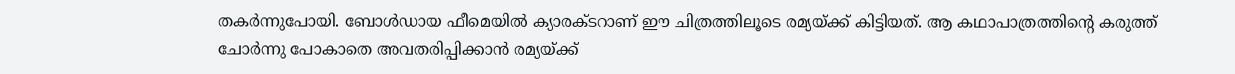തകര്‍ന്നുപോയി. ബോള്‍ഡായ ഫീമെയില്‍ ക്യാരക്ടറാണ് ഈ ചിത്രത്തിലൂടെ രമ്യയ്ക്ക് കിട്ടിയത്. ആ കഥാപാത്രത്തിന്റെ കരുത്ത് ചോര്‍ന്നു പോകാതെ അവതരിപ്പിക്കാന്‍ രമ്യയ്ക്ക്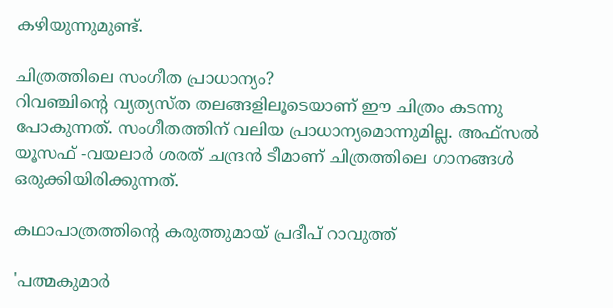കഴിയുന്നുമുണ്ട്.

ചിത്രത്തിലെ സംഗീത പ്രാധാന്യം?
റിവഞ്ചിന്റെ വ്യത്യസ്ത തലങ്ങളിലൂടെയാണ് ഈ ചിത്രം കടന്നു പോകുന്നത്. സംഗീതത്തിന് വലിയ പ്രാധാന്യമൊന്നുമില്ല. അഫ്‌സല്‍ യൂസഫ് -വയലാര്‍ ശരത് ചന്ദ്രന്‍ ടീമാണ് ചിത്രത്തിലെ ഗാനങ്ങള്‍ ഒരുക്കിയിരിക്കുന്നത്.

കഥാപാത്രത്തിന്റെ കരുത്തുമായ് പ്രദീപ് റാവുത്ത്

'പത്മകുമാര്‍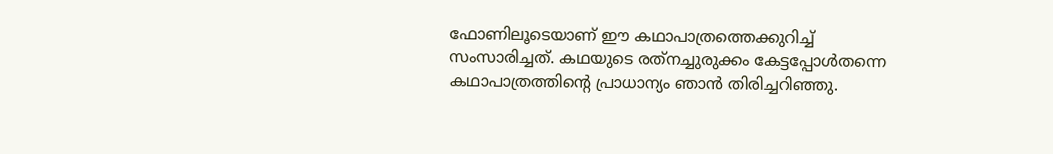ഫോണിലൂടെയാണ് ഈ കഥാപാത്രത്തെക്കുറിച്ച് സംസാരിച്ചത്. കഥയുടെ രത്‌നച്ചുരുക്കം കേട്ടപ്പോള്‍തന്നെ കഥാപാത്രത്തിന്റെ പ്രാധാന്യം ഞാന്‍ തിരിച്ചറിഞ്ഞു.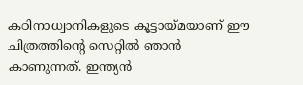കഠിനാധ്വാനികളുടെ കൂട്ടായ്മയാണ് ഈ ചിത്രത്തിന്റെ സെറ്റില്‍ ഞാന്‍ കാണുന്നത്. ഇന്ത്യന്‍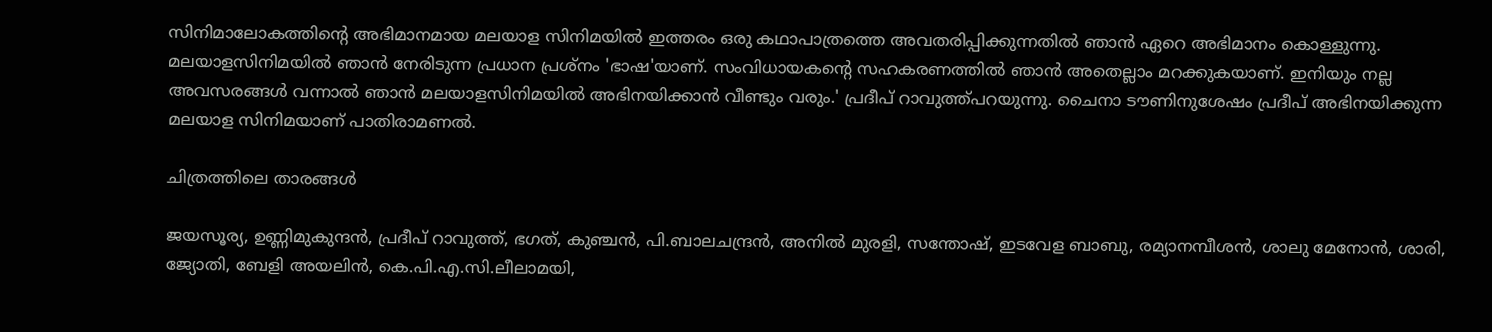സിനിമാലോകത്തിന്റെ അഭിമാനമായ മലയാള സിനിമയില്‍ ഇത്തരം ഒരു കഥാപാത്രത്തെ അവതരിപ്പിക്കുന്നതില്‍ ഞാന്‍ ഏറെ അഭിമാനം കൊള്ളുന്നു. മലയാളസിനിമയില്‍ ഞാന്‍ നേരിടുന്ന പ്രധാന പ്രശ്‌നം 'ഭാഷ'യാണ്. സംവിധായകന്റെ സഹകരണത്തില്‍ ഞാന്‍ അതെല്ലാം മറക്കുകയാണ്. ഇനിയും നല്ല അവസരങ്ങള്‍ വന്നാല്‍ ഞാന്‍ മലയാളസിനിമയില്‍ അഭിനയിക്കാന്‍ വീണ്ടും വരും.' പ്രദീപ് റാവുത്ത്പറയുന്നു. ചൈനാ ടൗണിനുശേഷം പ്രദീപ് അഭിനയിക്കുന്ന മലയാള സിനിമയാണ് പാതിരാമണല്‍.

ചിത്രത്തിലെ താരങ്ങള്‍

ജയസൂര്യ, ഉണ്ണിമുകുന്ദന്‍, പ്രദീപ് റാവുത്ത്, ഭഗത്, കുഞ്ചന്‍, പി.ബാലചന്ദ്രന്‍, അനില്‍ മുരളി, സന്തോഷ്, ഇടവേള ബാബു, രമ്യാനമ്പീശന്‍, ശാലു മേനോന്‍, ശാരി, ജ്യോതി, ബേളി അയലിന്‍, കെ.പി.എ.സി.ലീലാമയി,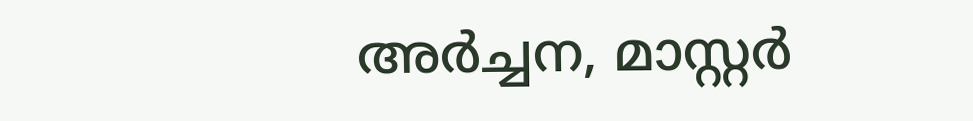അര്‍ച്ചന, മാസ്റ്റര്‍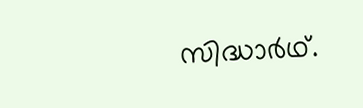സിദ്ധാര്‍ഥ്.